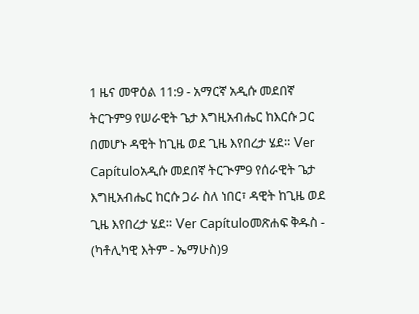1 ዜና መዋዕል 11:9 - አማርኛ አዲሱ መደበኛ ትርጉም9 የሠራዊት ጌታ እግዚአብሔር ከእርሱ ጋር በመሆኑ ዳዊት ከጊዜ ወደ ጊዜ እየበረታ ሄደ። Ver Capítuloአዲሱ መደበኛ ትርጒም9 የሰራዊት ጌታ እግዚአብሔር ከርሱ ጋራ ስለ ነበር፣ ዳዊት ከጊዜ ወደ ጊዜ እየበረታ ሄደ። Ver Capítuloመጽሐፍ ቅዱስ - (ካቶሊካዊ እትም - ኤማሁስ)9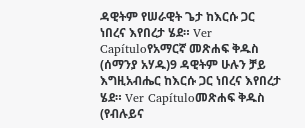ዳዊትም የሠራዊት ጌታ ከእርሱ ጋር ነበረና እየበረታ ሄደ። Ver Capítuloየአማርኛ መጽሐፍ ቅዱስ (ሰማንያ አሃዱ)9 ዳዊትም ሁሉን ቻይ እግዚአብሔር ከእርሱ ጋር ነበረና እየበረታ ሄደ። Ver Capítuloመጽሐፍ ቅዱስ (የብሉይና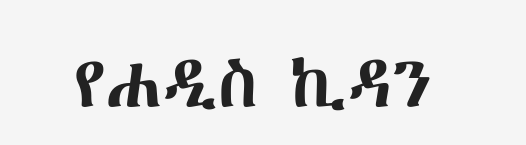የሐዲስ ኪዳን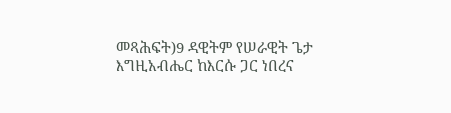መጻሕፍት)9 ዳዊትም የሠራዊት ጌታ እግዚአብሔር ከእርሱ ጋር ነበረና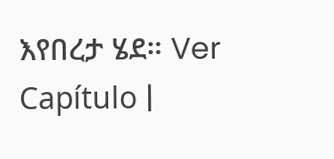እየበረታ ሄደ። Ver Capítulo |